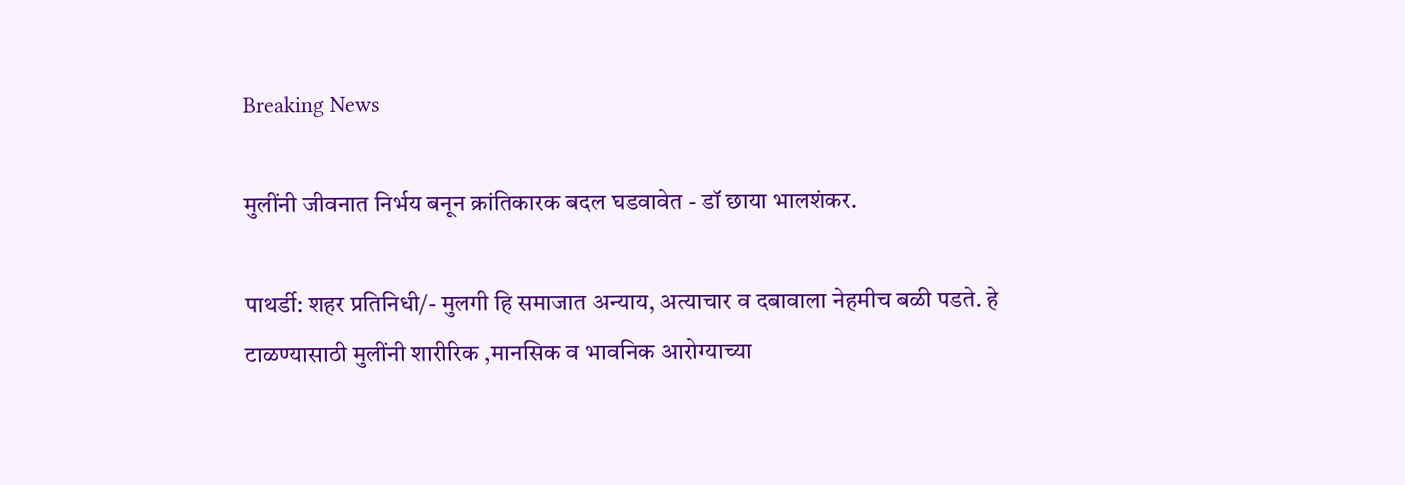Breaking News

मुलींनी जीवनात निर्भय बनून क्रांतिकारक बदल घडवावेत - डॉ छाया भालशंकर.

पाथर्डी: शहर प्रतिनिधी/- मुलगी हि समाजात अन्याय, अत्याचार व दबावाला नेहमीच बळी पडते. हे टाळण्यासाठी मुलींनी शारीरिक ,मानसिक व भावनिक आरोग्याच्या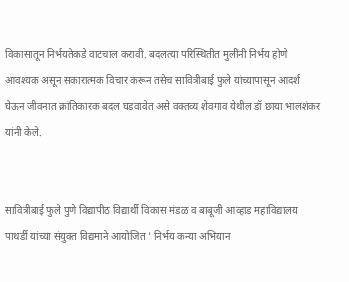विकासातून निर्भयतेकडे वाटचाल करावी. बदलत्या परिस्थितीत मुलींनी निर्भय होणे आवश्यक असून सकारात्मक विचार करून तसेच सावित्रीबाई फुले यांच्यापासून आदर्श घेऊन जीवनात क्रांतिकारक बदल घडवावेत असे वक्तव्य शेवगाव येथील डॉ छाया भालशंकर यांनी केले.


सावित्रीबाई फुले पुणे विद्यापीठ विद्यार्थी विकास मंडळ व बाबूजी आव्हाड महाविद्यालय पाथर्डी यांच्या संयुक्त विद्यमाने आयोजित ' निर्भय कन्या अभियान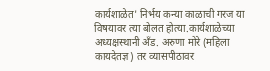कार्यशाळेत' निर्भय कन्या काळाची गरज या विषयावर त्या बोलत होत्या.कार्यशाळेच्या अध्यक्षस्थानी अँड. अरुणा मोरे (महिला कायदेतज्ञ) तर व्यासपीठावर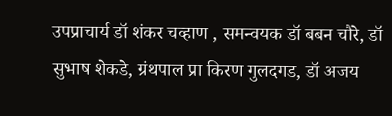उपप्राचार्य डॉ शंकर चव्हाण , समन्वयक डॉ बबन चौरे, डॉ सुभाष शेकडे, ग्रंथपाल प्रा किरण गुलदगड, डॉ अजय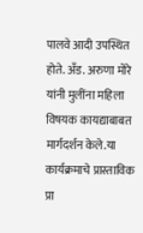पालवे आदी उपस्थित होते. अँड. अरुणा मोरे यांनी मुलींना महिला विषयक कायद्याबाबत मार्गदर्शन केले.या कार्यक्रमाचे प्रास्ताविक प्रा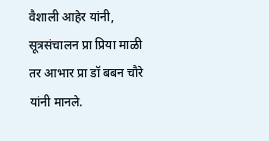वैशाली आहेर यांनी, सूत्रसंचालन प्रा प्रिया माळी तर आभार प्रा डॉ बबन चौरे यांनी मानले.